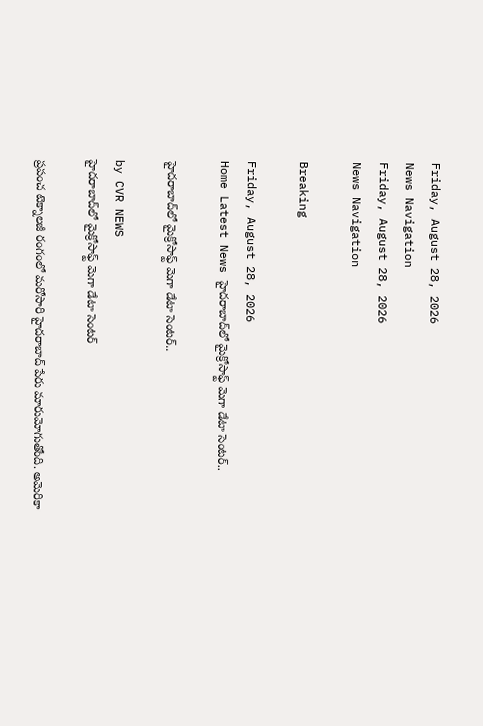Friday, August 28, 2026
News Navigation
Friday, August 28, 2026
News Navigation

Breaking

Friday, August 28, 2026
Home Latest News హైదరాబాద్‌లో మైక్రోసాఫ్ట్ మెగా డేటా సెంటర్..

హైదరాబాద్‌లో మైక్రోసాఫ్ట్ మెగా డేటా సెంటర్..

by CVR NEWS
హైదరాబాద్‌లో మైక్రోసాఫ్ట్ మెగా డేటా సెంటర్

ప్రపంచ టెక్నాలజీ రంగంలో మరోసారి హైదరాబాద్ పేరు మారుమోగుతోంది. అమెరికా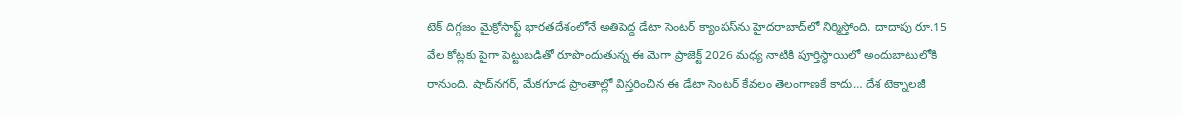టెక్ దిగ్గజం మైక్రోసాఫ్ట్ భారతదేశంలోనే అతిపెద్ద డేటా సెంటర్ క్యాంపస్‌ను హైదరాబాద్‌లో నిర్మిస్తోంది. దాదాపు రూ.15 వేల కోట్లకు పైగా పెట్టుబడితో రూపొందుతున్న ఈ మెగా ప్రాజెక్ట్ 2026 మధ్య నాటికి పూర్తిస్థాయిలో అందుబాటులోకి రానుంది. షాద్‌నగర్, మేకగూడ ప్రాంతాల్లో విస్తరించిన ఈ డేటా సెంటర్ కేవలం తెలంగాణకే కాదు… దేశ టెక్నాలజీ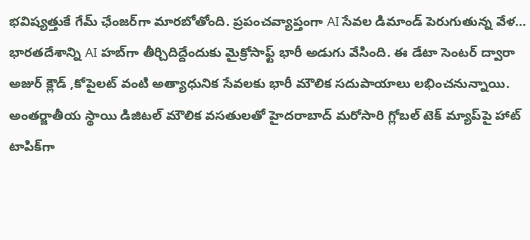భవిష్యత్తుకే గేమ్ ఛేంజర్‌గా మారబోతోంది. ప్రపంచవ్యాప్తంగా AI సేవల డిమాండ్ పెరుగుతున్న వేళ… భారతదేశాన్ని AI హబ్‌గా తీర్చిదిద్దేందుకు మైక్రోసాఫ్ట్ భారీ అడుగు వేసింది. ఈ డేటా సెంటర్ ద్వారా అజుర్ క్లౌడ్ ,కోపైలట్ వంటి అత్యాధునిక సేవలకు భారీ మౌలిక సదుపాయాలు లభించనున్నాయి. అంతర్జాతీయ స్థాయి డిజిటల్ మౌలిక వసతులతో హైదరాబాద్ మరోసారి గ్లోబల్ టెక్ మ్యాప్‌పై హాట్ టాపిక్‌గా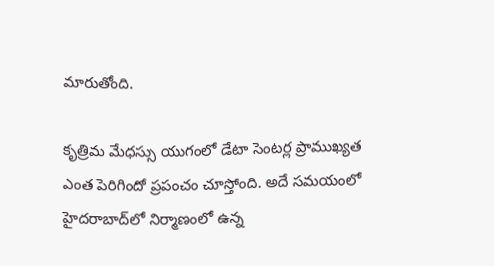మారుతోంది.

కృత్రిమ మేధస్సు యుగంలో డేటా సెంటర్ల ప్రాముఖ్యత ఎంత పెరిగిందో ప్రపంచం చూస్తోంది. అదే సమయంలో హైదరాబాద్‌లో నిర్మాణంలో ఉన్న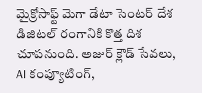మైక్రోసాఫ్ట్ మెగా డేటా సెంటర్ దేశ డిజిటల్ రంగానికి కొత్త దిశ చూపనుంది. అజుర్ క్లౌడ్ సేవలు, AI కంప్యూటింగ్,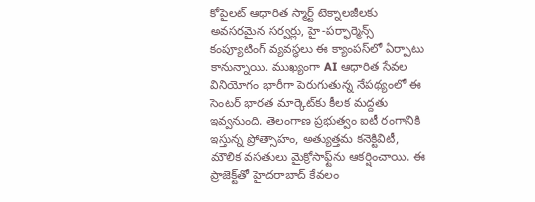కోపైలట్ ఆధారిత స్మార్ట్ టెక్నాలజీలకు అవసరమైన సర్వర్లు, హై-పర్ఫార్మెన్స్ కంప్యూటింగ్ వ్యవస్థలు ఈ క్యాంపస్‌లో ఏర్పాటు కానున్నాయి. ముఖ్యంగా AI ఆధారిత సేవల వినియోగం భారీగా పెరుగుతున్న నేపథ్యంలో ఈ సెంటర్ భారత మార్కెట్‌కు కీలక మద్దతు ఇవ్వనుంది. తెలంగాణ ప్రభుత్వం ఐటీ రంగానికి ఇస్తున్న ప్రోత్సాహం, అత్యుత్తమ కనెక్టివిటీ, మౌలిక వసతులు మైక్రోసాఫ్ట్‌ను ఆకర్షించాయి. ఈ ప్రాజెక్ట్‌తో హైదరాబాద్ కేవలం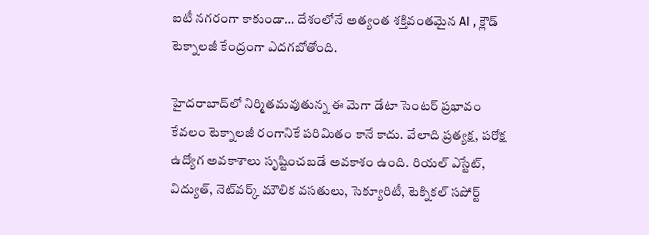ఐటీ నగరంగా కాకుండా… దేశంలోనే అత్యంత శక్తివంతమైన AI , క్లౌడ్ టెక్నాలజీ కేంద్రంగా ఎదగబోతోంది.

హైదరాబాద్‌లో నిర్మితమవుతున్న ఈ మెగా డేటా సెంటర్ ప్రభావం కేవలం టెక్నాలజీ రంగానికే పరిమితం కానే కాదు. వేలాది ప్రత్యక్ష, పరోక్ష ఉద్యోగ అవకాశాలు సృష్టించబడే అవకాశం ఉంది. రియల్ ఎస్టేట్, విద్యుత్, నెట్‌వర్క్ మౌలిక వసతులు, సెక్యూరిటీ, టెక్నికల్ సపోర్ట్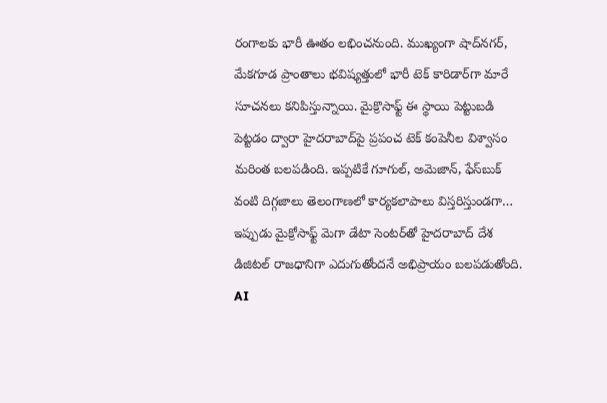రంగాలకు భారీ ఊతం లభించనుంది. ముఖ్యంగా షాద్‌నగర్, మేకగూడ ప్రాంతాలు భవిష్యత్తులో భారీ టెక్ కారిడార్‌గా మారే సూచనలు కనిపిస్తున్నాయి. మైక్రొసాఫ్ట్ ఈ స్థాయి పెట్టుబడి పెట్టడం ద్వారా హైదరాబాద్‌పై ప్రపంచ టెక్ కంపెనీల విశ్వాసం మరింత బలపడింది. ఇప్పటికే గూగుల్, అమెజాన్, ఫేస్‌బుక్ వంటి దిగ్గజాలు తెలంగాణలో కార్యకలాపాలు విస్తరిస్తుండగా… ఇప్పుడు మైక్రోసాఫ్ట్ మెగా డేటా సెంటర్‌తో హైదరాబాద్ దేశ డిజిటల్ రాజధానిగా ఎదుగుతోందనే అభిప్రాయం బలపడుతోంది. AI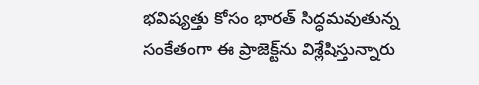భవిష్యత్తు కోసం భారత్ సిద్ధమవుతున్న సంకేతంగా ఈ ప్రాజెక్ట్‌ను విశ్లేషిస్తున్నారు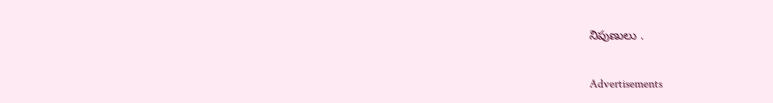నిపుణులు .

Advertisements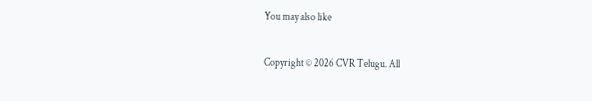You may also like

Copyright © 2026 CVR Telugu. All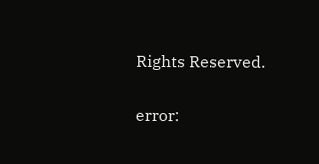Rights Reserved.

error: